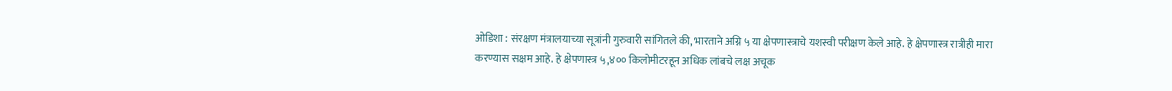ओडिशा : संरक्षण मंत्रालयाच्या सूत्रांनी गुरुवारी सांगितले की, भारताने अग्नि ५ या क्षेपणास्त्राचे यशस्वी परीक्षण केले आहे. हे क्षेपणास्त्र रात्रीही मारा करण्यास सक्षम आहे. हे क्षेपणास्त्र ५,४०० किलोमीटरहून अधिक लांबचे लक्ष अचूक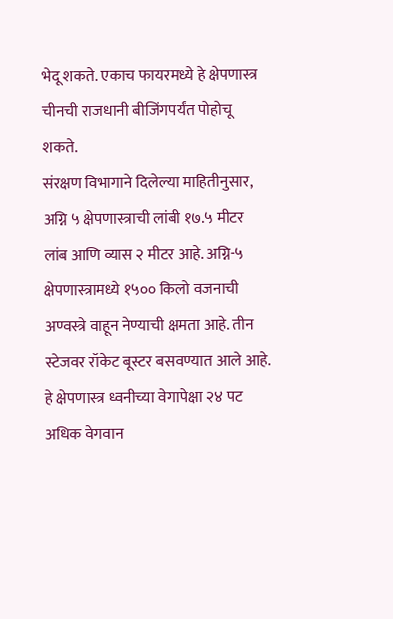भेदू शकते. एकाच फायरमध्ये हे क्षेपणास्त्र चीनची राजधानी बीजिंगपर्यंत पोहोचू शकते.
संरक्षण विभागाने दिलेल्या माहितीनुसार, अग्नि ५ क्षेपणास्त्राची लांबी १७.५ मीटर लांब आणि व्यास २ मीटर आहे. अग्नि-५ क्षेपणास्त्रामध्ये १५०० किलो वजनाची अण्वस्त्रे वाहून नेण्याची क्षमता आहे. तीन स्टेजवर रॉकेट बूस्टर बसवण्यात आले आहे. हे क्षेपणास्त्र ध्वनीच्या वेगापेक्षा २४ पट अधिक वेगवान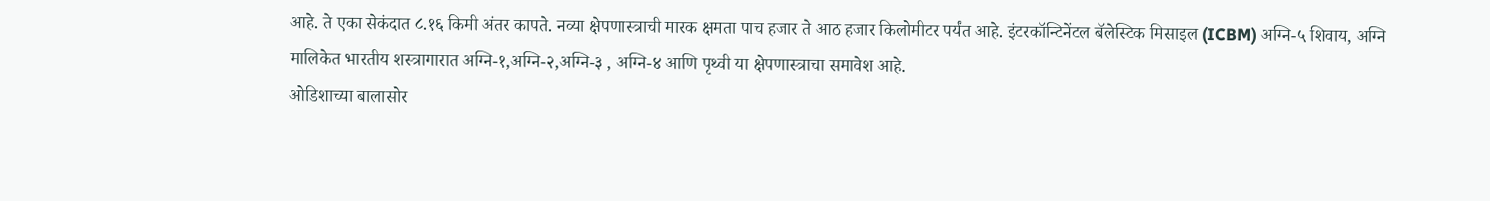आहे. ते एका सेकंदात ८.१६ किमी अंतर कापते. नव्या क्षेपणास्त्राची मारक क्षमता पाच हजार ते आठ हजार किलोमीटर पर्यंत आहे. इंटरकॉन्टिनेंटल बॅलेस्टिक मिसाइल (ICBM) अग्नि-५ शिवाय, अग्नि मालिकेत भारतीय शस्त्रागारात अग्नि-१,अग्नि-२,अग्नि-३ , अग्नि-४ आणि पृथ्वी या क्षेपणास्त्राचा समावेश आहे.
ओडिशाच्या बालासोर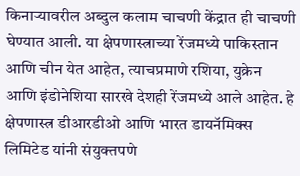किनाऱ्यावरील अब्दुल कलाम चाचणी केंद्रात ही चाचणी घेण्यात आली. या क्षेपणास्त्राच्या रेंजमध्ये पाकिस्तान आणि चीन येत आहेत, त्याचप्रमाणे रशिया, युक्रेन आणि इंडोनेशिया सारखे देशही रेंजमध्ये आले आहेत. हे क्षेपणास्त्र डीआरडीओ आणि भारत डायनॅमिक्स लिमिटेड यांनी संयुक्तपणे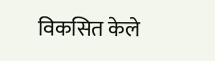विकसित केले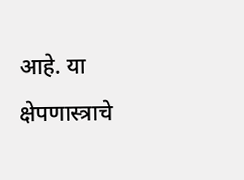आहे. या क्षेपणास्त्राचे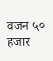वजन ५० हजार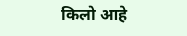किलो आहे